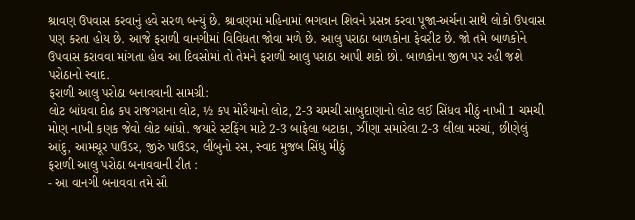શ્રાવણ ઉપવાસ કરવાનું હવે સરળ બન્યું છે. શ્રાવણમાં મહિનામાં ભગવાન શિવને પ્રસન્ન કરવા પૂજા-અર્ચના સાથે લોકો ઉપવાસ પણ કરતા હોય છે. આજે ફરાળી વાનગીમાં વિવિધતા જોવા મળે છે. આલુ પરાઠા બાળકોના ફેવરીટ છે. જો તમે બાળકોને ઉપવાસ કરાવવા માંગતા હોવ આ દિવસોમાં તો તેમને ફરાળી આલુ પરાઠા આપી શકો છો. બાળકોના જીભ પર રહી જશે પરોઠાનો સ્વાદ.
ફરાળી આલુ પરોઠા બનાવવાની સામગ્રી:
લોટ બાંધવા દોઢ કપ રાજગરાના લોટ, ½ કપ મોરૈયાનો લોટ, 2-3 ચમચી સાબુદાણાનો લોટ લઈ સિંધવ મીઠું નાખી 1 ચમચી મોણ નાખી કણક જેવો લોટ બાંધો. જયારે સ્ટફિંગ માટે 2-3 બાફેલા બટાકા, ઝીંણા સમારેલા 2-3 લીલા મરચાં, છીણેલું આંદુ, આમચૂર પાઉડર, જીરું પાઉડર, લીંબુનો રસ, સ્વાદ મુજબ સિંધુ મીઠું
ફરાળી આલુ પરોઠા બનાવવાની રીત :
- આ વાનગી બનાવવા તમે સૌ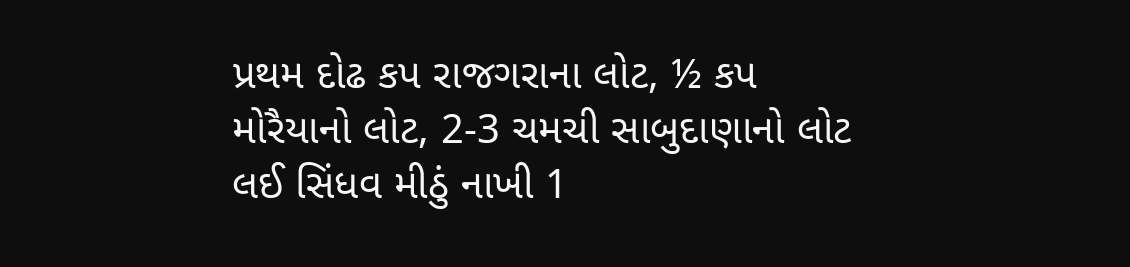પ્રથમ દોઢ કપ રાજગરાના લોટ, ½ કપ મોરૈયાનો લોટ, 2-3 ચમચી સાબુદાણાનો લોટ લઈ સિંધવ મીઠું નાખી 1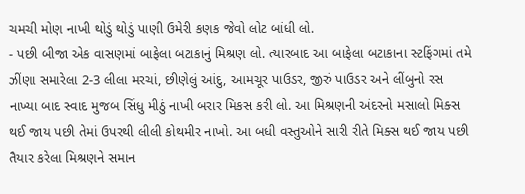ચમચી મોણ નાખી થોડું થોડું પાણી ઉમેરી કણક જેવો લોટ બાંધી લો.
- પછી બીજા એક વાસણમાં બાફેલા બટાકાનું મિશ્રણ લો. ત્યારબાદ આ બાફેલા બટાકાના સ્ટફિંગમાં તમે ઝીંણા સમારેલા 2-3 લીલા મરચાં, છીણેલું આંદુ, આમચૂર પાઉડર, જીરું પાઉડર અને લીંબુનો રસ નાખ્યા બાદ સ્વાદ મુજબ સિંધુ મીઠું નાખી બરાર મિકસ કરી લો. આ મિશ્રણની અંદરનો મસાલો મિક્સ થઈ જાય પછી તેમાં ઉપરથી લીલી કોથમીર નાખો. આ બધી વસ્તુઓને સારી રીતે મિક્સ થઈ જાય પછી તૈયાર કરેલા મિશ્રણને સમાન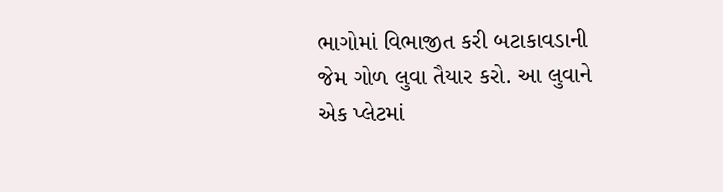ભાગોમાં વિભાજીત કરી બટાકાવડાની જેમ ગોળ લુવા તૈયાર કરો. આ લુવાને એક પ્લેટમાં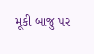મૂકી બાજુ પર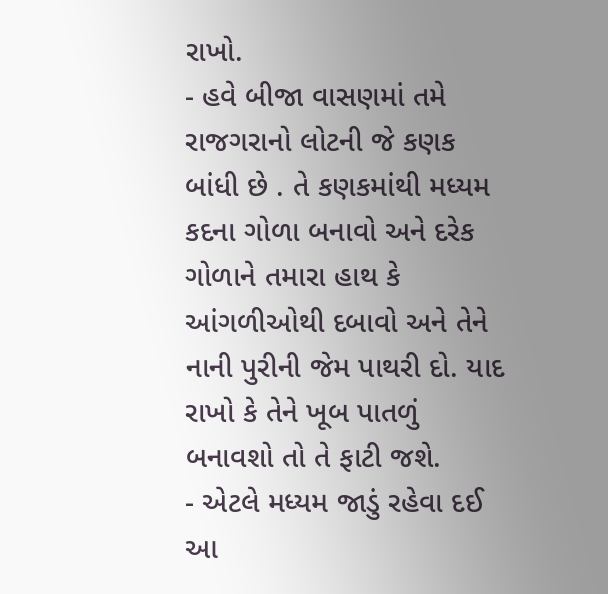રાખો.
- હવે બીજા વાસણમાં તમે રાજગરાનો લોટની જે કણક બાંધી છે . તે કણકમાંથી મધ્યમ કદના ગોળા બનાવો અને દરેક ગોળાને તમારા હાથ કે આંગળીઓથી દબાવો અને તેને નાની પુરીની જેમ પાથરી દો. યાદ રાખો કે તેને ખૂબ પાતળું બનાવશો તો તે ફાટી જશે.
- એટલે મધ્યમ જાડું રહેવા દઈ આ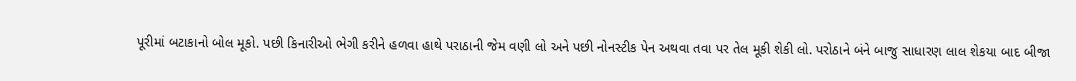પૂરીમાં બટાકાનો બોલ મૂકો. પછી કિનારીઓ ભેગી કરીને હળવા હાથે પરાઠાની જેમ વણી લો અને પછી નોનસ્ટીક પેન અથવા તવા પર તેલ મૂકી શેકી લો. પરોઠાને બંને બાજુ સાધારણ લાલ શેકયા બાદ બીજા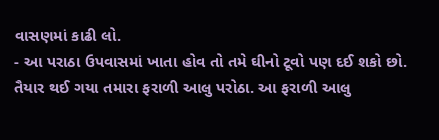વાસણમાં કાઢી લો.
- આ પરાઠા ઉપવાસમાં ખાતા હોવ તો તમે ઘીનો ટૂવો પણ દઈ શકો છો. તૈયાર થઈ ગયા તમારા ફરાળી આલુ પરોઠા. આ ફરાળી આલુ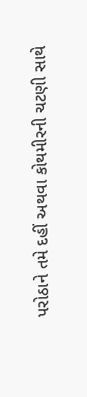પરોઠાને તમે દહીં અથવા કોથમીરની ચટણી સાથે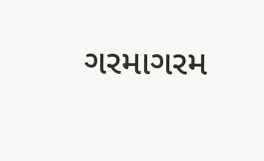ગરમાગરમ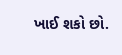ખાઈ શકો છો.